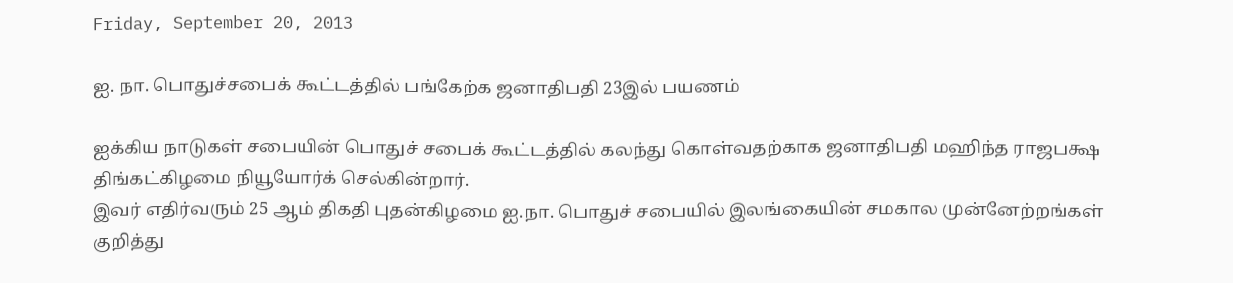Friday, September 20, 2013

ஐ. நா. பொதுச்சபைக் கூட்டத்தில் பங்கேற்க ஜனாதிபதி 23இல் பயணம்

ஐக்கிய நாடுகள் சபையின் பொதுச் சபைக் கூட்டத்தில் கலந்து கொள்வதற்காக ஜனாதிபதி மஹிந்த ராஜபக்ஷ திங்கட்கிழமை நியூயோர்க் செல்கின்றார்.
இவர் எதிர்வரும் 25 ஆம் திகதி புதன்கிழமை ஐ.நா. பொதுச் சபையில் இலங்கையின் சமகால முன்னேற்றங்கள் குறித்து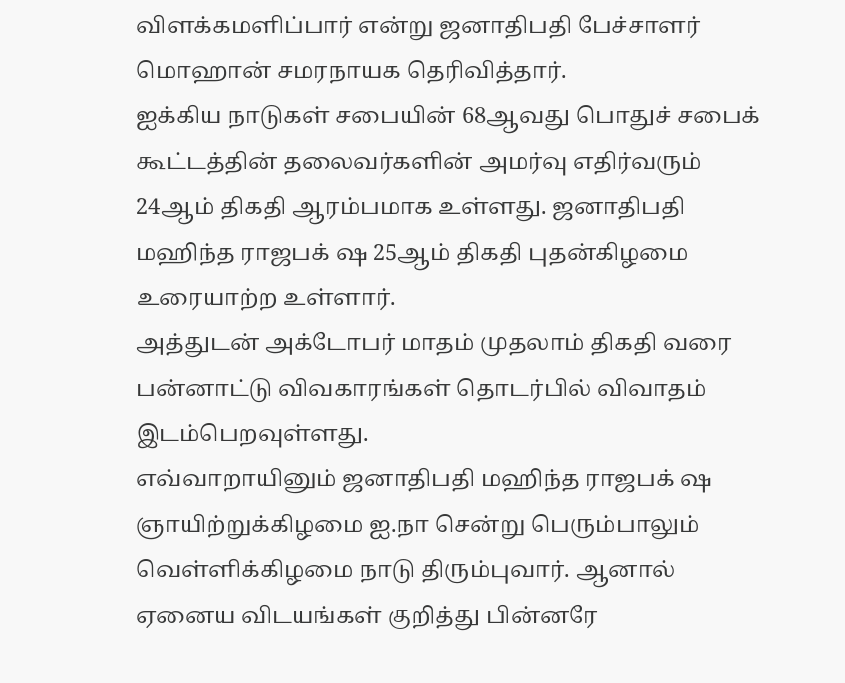விளக்கமளிப்பார் என்று ஜனாதிபதி பேச்சாளர் மொஹான் சமரநாயக தெரிவித்தார்.
ஐக்கிய நாடுகள் சபையின் 68ஆவது பொதுச் சபைக் கூட்டத்தின் தலைவர்களின் அமர்வு எதிர்வரும் 24ஆம் திகதி ஆரம்பமாக உள்ளது. ஜனாதிபதி மஹிந்த ராஜபக் ஷ 25ஆம் திகதி புதன்கிழமை உரையாற்ற உள்ளார்.
அத்துடன் அக்டோபர் மாதம் முதலாம் திகதி வரை பன்னாட்டு விவகாரங்கள் தொடர்பில் விவாதம் இடம்பெறவுள்ளது.
எவ்வாறாயினும் ஜனாதிபதி மஹிந்த ராஜபக் ஷ ஞாயிற்றுக்கிழமை ஐ.நா சென்று பெரும்பாலும் வெள்ளிக்கிழமை நாடு திரும்புவார். ஆனால் ஏனைய விடயங்கள் குறித்து பின்னரே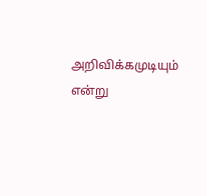அறிவிக்கமுடியும் என்று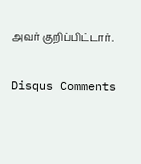அவர் குறிப்பிட்டார்.

Disqus Comments